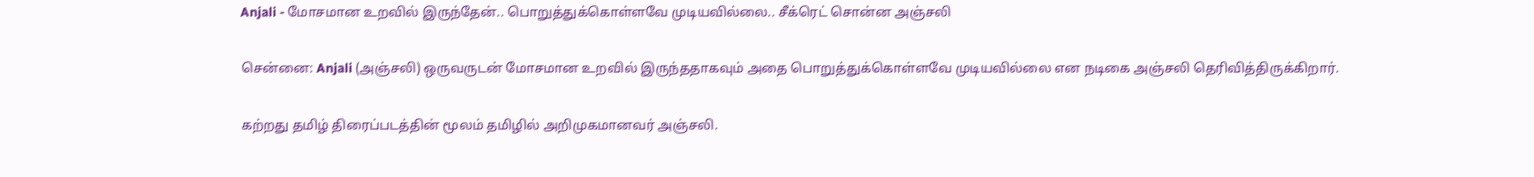Anjali - மோசமான உறவில் இருந்தேன்.. பொறுத்துக்கொள்ளவே முடியவில்லை.. சீக்ரெட் சொன்ன அஞ்சலி

சென்னை: Anjali (அஞ்சலி) ஒருவருடன் மோசமான உறவில் இருந்ததாகவும் அதை பொறுத்துக்கொள்ளவே முடியவில்லை என நடிகை அஞ்சலி தெரிவித்திருக்கிறார்.

கற்றது தமிழ் திரைப்படத்தின் மூலம் தமிழில் அறிமுகமானவர் அஞ்சலி.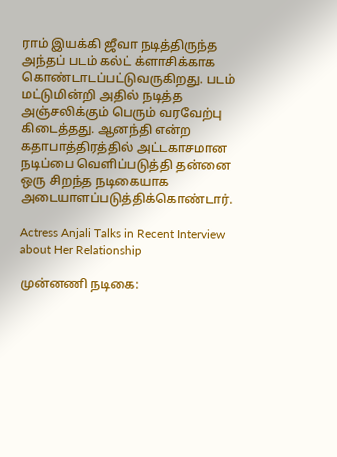ராம் இயக்கி ஜீவா நடித்திருந்த அந்தப் படம் கல்ட் க்ளாசிக்காக கொண்டாடப்பட்டுவருகிறது. படம் மட்டுமின்றி அதில் நடித்த அஞ்சலிக்கும் பெரும் வரவேற்பு கிடைத்தது. ஆனந்தி என்ற கதாபாத்திரத்தில் அட்டகாசமான நடிப்பை வெளிப்படுத்தி தன்னை ஒரு சிறந்த நடிகையாக அடையாளப்படுத்திக்கொண்டார்.

Actress Anjali Talks in Recent Interview about Her Relationship

முன்னணி நடிகை: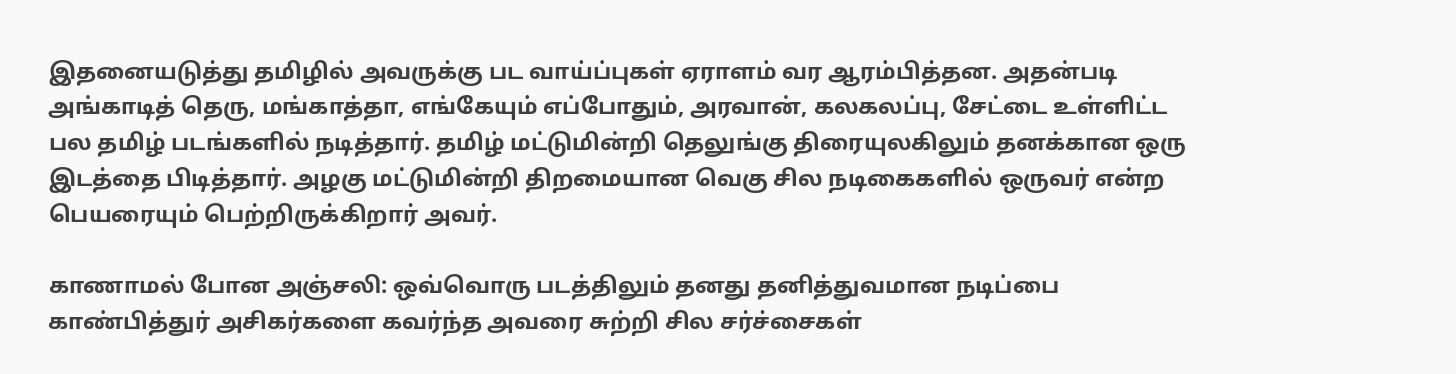இதனையடுத்து தமிழில் அவருக்கு பட வாய்ப்புகள் ஏராளம் வர ஆரம்பித்தன. அதன்படி அங்காடித் தெரு, மங்காத்தா, எங்கேயும் எப்போதும், அரவான், கலகலப்பு, சேட்டை உள்ளிட்ட பல தமிழ் படங்களில் நடித்தார். தமிழ் மட்டுமின்றி தெலுங்கு திரையுலகிலும் தனக்கான ஒரு இடத்தை பிடித்தார். அழகு மட்டுமின்றி திறமையான வெகு சில நடிகைகளில் ஒருவர் என்ற பெயரையும் பெற்றிருக்கிறார் அவர்.

காணாமல் போன அஞ்சலி: ஒவ்வொரு படத்திலும் தனது தனித்துவமான நடிப்பை காண்பித்துர் அசிகர்களை கவர்ந்த அவரை சுற்றி சில சர்ச்சைகள்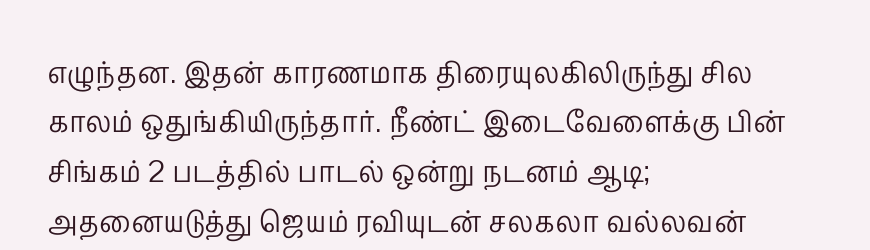எழுந்தன. இதன் காரணமாக திரையுலகிலிருந்து சில காலம் ஒதுங்கியிருந்தார். நீண்ட் இடைவேளைக்கு பின் சிங்கம் 2 படத்தில் பாடல் ஒன்று நடனம் ஆடி; அதனையடுத்து ஜெயம் ரவியுடன் சலகலா வல்லவன்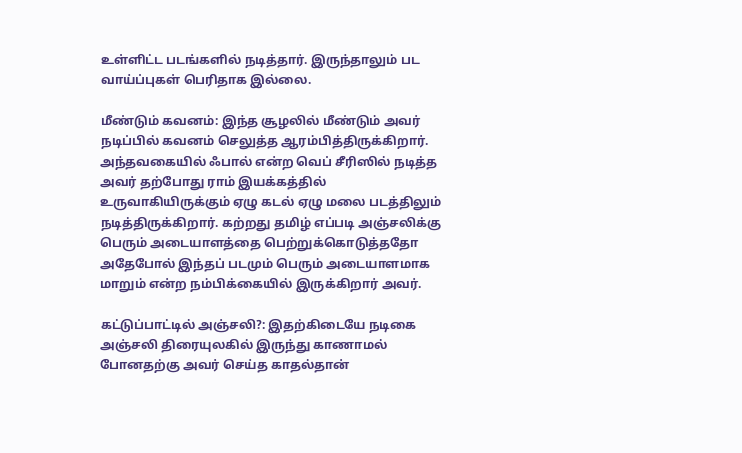உள்ளிட்ட படங்களில் நடித்தார். இருந்தாலும் பட வாய்ப்புகள் பெரிதாக இல்லை.

மீண்டும் கவனம்: இந்த சூழலில் மீண்டும் அவர் நடிப்பில் கவனம் செலுத்த ஆரம்பித்திருக்கிறார். அந்தவகையில் ஃபால் என்ற வெப் சீரிஸில் நடித்த அவர் தற்போது ராம் இயக்கத்தில் உருவாகியிருக்கும் ஏழு கடல் ஏழு மலை படத்திலும் நடித்திருக்கிறார். கற்றது தமிழ் எப்படி அஞ்சலிக்கு பெரும் அடையாளத்தை பெற்றுக்கொடுத்ததோ அதேபோல் இந்தப் படமும் பெரும் அடையாளமாக மாறும் என்ற நம்பிக்கையில் இருக்கிறார் அவர்.

கட்டுப்பாட்டில் அஞ்சலி?: இதற்கிடையே நடிகை அஞ்சலி திரையுலகில் இருந்து காணாமல் போனதற்கு அவர் செய்த காதல்தான்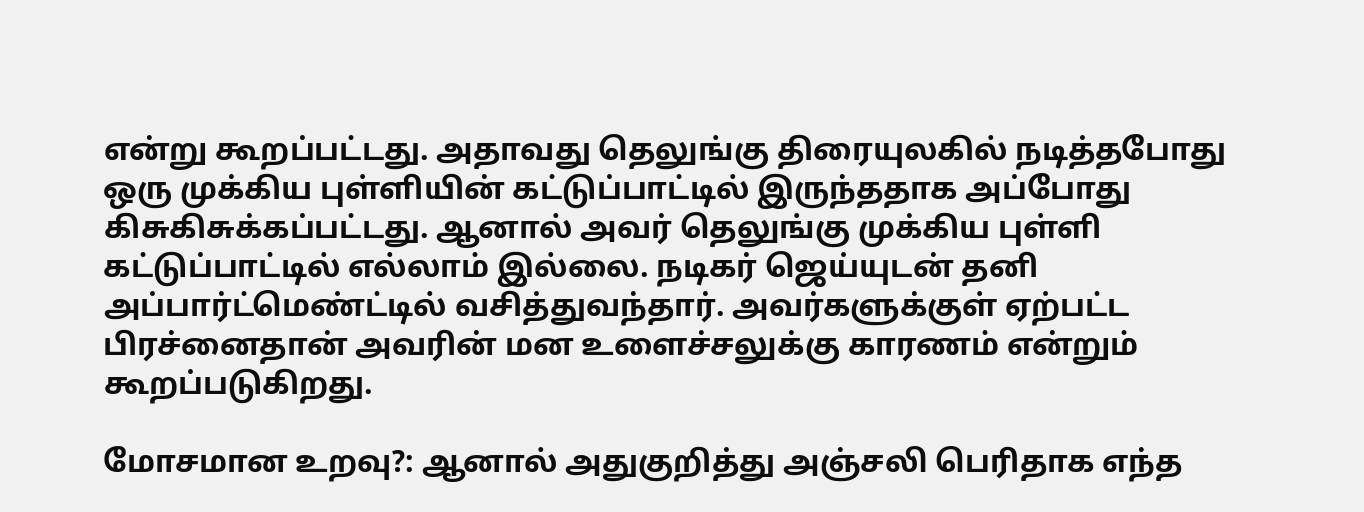என்று கூறப்பட்டது. அதாவது தெலுங்கு திரையுலகில் நடித்தபோது ஒரு முக்கிய புள்ளியின் கட்டுப்பாட்டில் இருந்ததாக அப்போது கிசுகிசுக்கப்பட்டது. ஆனால் அவர் தெலுங்கு முக்கிய புள்ளி கட்டுப்பாட்டில் எல்லாம் இல்லை. நடிகர் ஜெய்யுடன் தனி அப்பார்ட்மெண்ட்டில் வசித்துவந்தார். அவர்களுக்குள் ஏற்பட்ட பிரச்னைதான் அவரின் மன உளைச்சலுக்கு காரணம் என்றும் கூறப்படுகிறது.

மோசமான உறவு?: ஆனால் அதுகுறித்து அஞ்சலி பெரிதாக எந்த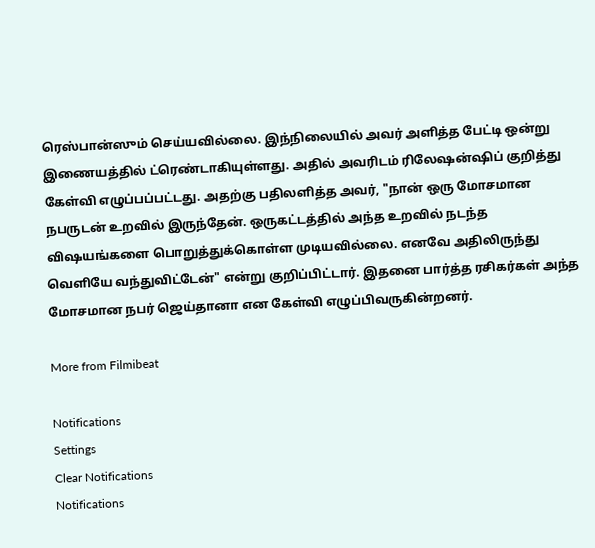ரெஸ்பான்ஸும் செய்யவில்லை. இந்நிலையில் அவர் அளித்த பேட்டி ஒன்று இணையத்தில் ட்ரெண்டாகியுள்ளது. அதில் அவரிடம் ரிலேஷன்ஷிப் குறித்து கேள்வி எழுப்பப்பட்டது. அதற்கு பதிலளித்த அவர், "நான் ஒரு மோசமான நபருடன் உறவில் இருந்தேன். ஒருகட்டத்தில் அந்த உறவில் நடந்த விஷயங்களை பொறுத்துக்கொள்ள முடியவில்லை. எனவே அதிலிருந்து வெளியே வந்துவிட்டேன்" என்று குறிப்பிட்டார். இதனை பார்த்த ரசிகர்கள் அந்த மோசமான நபர் ஜெய்தானா என கேள்வி எழுப்பிவருகின்றனர்.

More from Filmibeat

Notifications
Settings
Clear Notifications
Notifications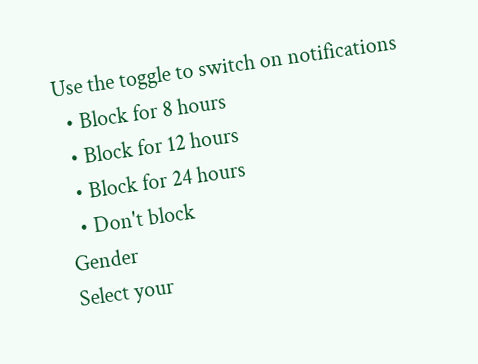Use the toggle to switch on notifications
  • Block for 8 hours
  • Block for 12 hours
  • Block for 24 hours
  • Don't block
Gender
Select your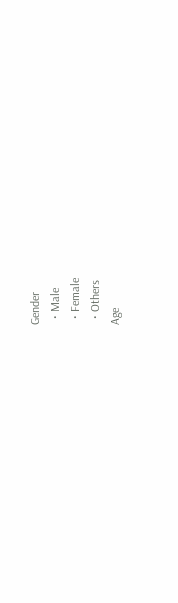Gender
  • Male
  • Female
  • Others
Age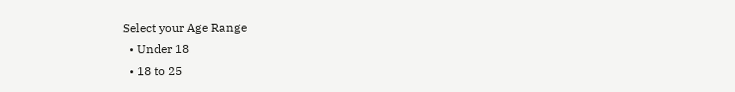Select your Age Range
  • Under 18
  • 18 to 25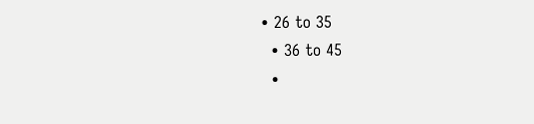• 26 to 35
  • 36 to 45
  •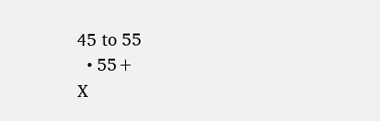45 to 55
  • 55+
X